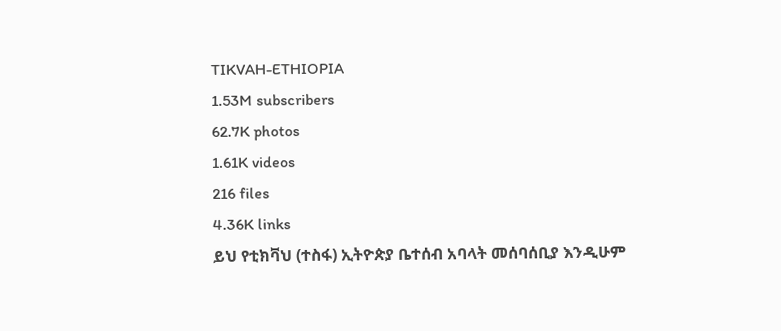TIKVAH-ETHIOPIA
1.53M subscribers
62.7K photos
1.61K videos
216 files
4.36K links
ይህ የቲክቫህ (ተስፋ) ኢትዮጵያ ቤተሰብ አባላት መሰባሰቢያ እንዲሁም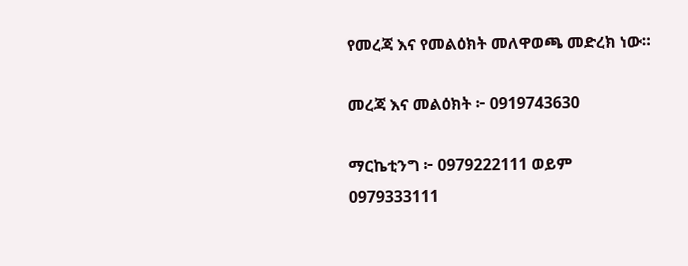የመረጃ እና የመልዕክት መለዋወጫ መድረክ ነው።

መረጃ እና መልዕክት ፦ 0919743630

ማርኬቲንግ ፦ 0979222111 ወይም
0979333111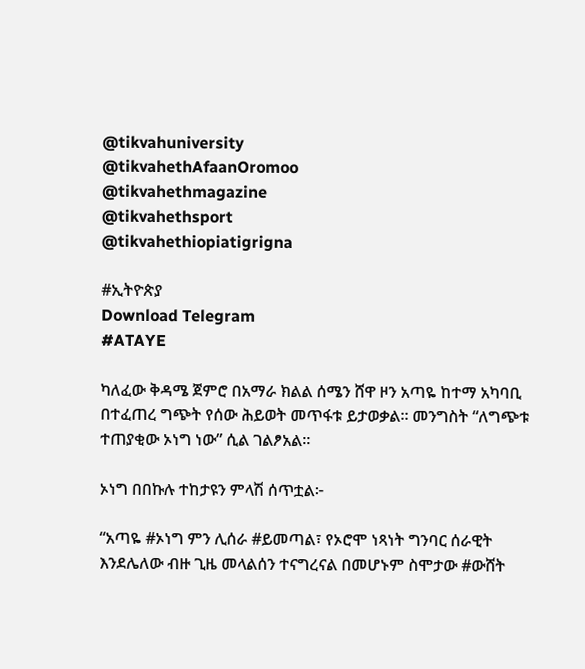@tikvahuniversity
@tikvahethAfaanOromoo
@tikvahethmagazine
@tikvahethsport
@tikvahethiopiatigrigna

#ኢትዮጵያ
Download Telegram
#ATAYE

ካለፈው ቅዳሜ ጀምሮ በአማራ ክልል ሰሜን ሸዋ ዞን አጣዬ ከተማ አካባቢ በተፈጠረ ግጭት የሰው ሕይወት መጥፋቱ ይታወቃል። መንግስት “ለግጭቱ ተጠያቂው ኦነግ ነው” ሲል ገልፆአል።

ኦነግ በበኩሉ ተከታዩን ምላሽ ሰጥቷል፦

“አጣዬ #ኦነግ ምን ሊሰራ #ይመጣል፣ የኦሮሞ ነጻነት ግንባር ሰራዊት እንደሌለው ብዙ ጊዜ መላልሰን ተናግረናል በመሆኑም ስሞታው #ውሸት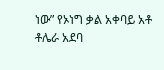ነው” የኦነግ ቃል አቀባይ አቶ ቶሌራ አደባ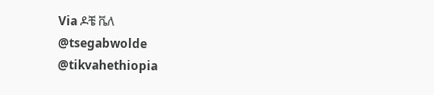Via ዶቼ ቬለ
@tsegabwolde @tikvahethiopia